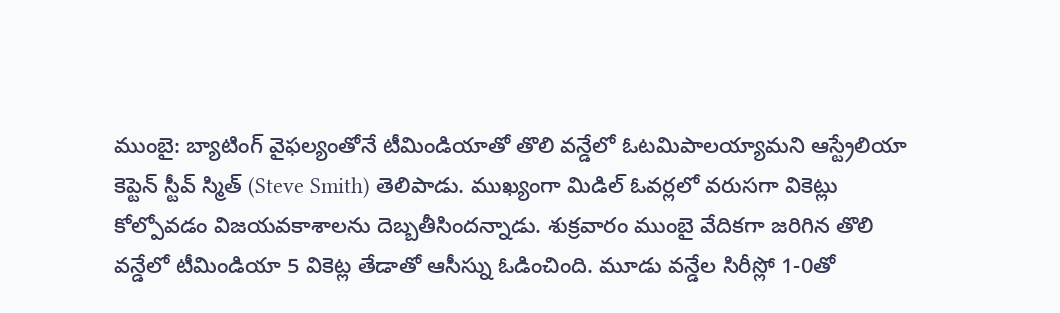ముంబై: బ్యాటింగ్ వైఫల్యంతోనే టీమిండియాతో తొలి వన్డేలో ఓటమిపాలయ్యామని ఆస్ట్రేలియా కెప్టెన్ స్టీవ్ స్మిత్ (Steve Smith) తెలిపాడు. ముఖ్యంగా మిడిల్ ఓవర్లలో వరుసగా వికెట్లు కోల్పోవడం విజయవకాశాలను దెబ్బతీసిందన్నాడు. శుక్రవారం ముంబై వేదికగా జరిగిన తొలి వన్డేలో టీమిండియా 5 వికెట్ల తేడాతో ఆసీస్ను ఓడించింది. మూడు వన్డేల సిరీస్లో 1-0తో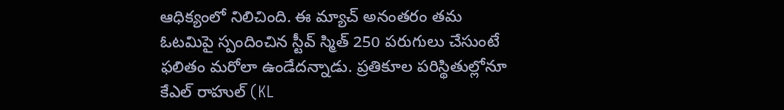ఆధిక్యంలో నిలిచింది. ఈ మ్యాచ్ అనంతరం తమ ఓటమిపై స్పందించిన స్టీవ్ స్మిత్ 250 పరుగులు చేసుంటే ఫలితం మరోలా ఉండేదన్నాడు. ప్రతికూల పరిస్థితుల్లోనూ కేఎల్ రాహుల్ (KL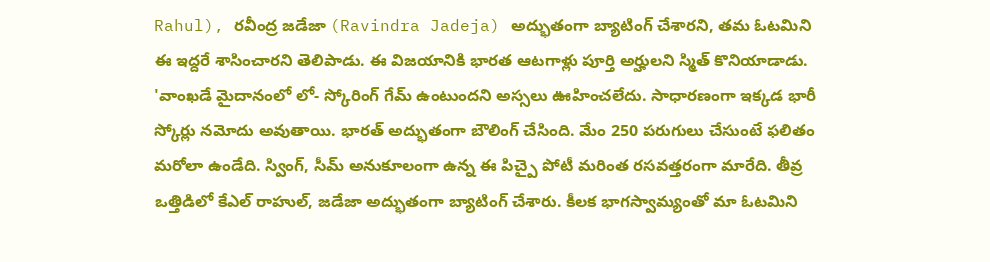Rahul), రవీంద్ర జడేజా (Ravindra Jadeja) అద్భుతంగా బ్యాటింగ్ చేశారని, తమ ఓటమిని ఈ ఇద్దరే శాసించారని తెలిపాడు. ఈ విజయానికి భారత ఆటగాళ్లు పూర్తి అర్హులని స్మిత్ కొనియాడాడు.
'వాంఖడే మైదానంలో లో- స్కోరింగ్ గేమ్ ఉంటుందని అస్సలు ఊహించలేదు. సాధారణంగా ఇక్కడ భారీ స్కోర్లు నమోదు అవుతాయి. భారత్ అద్భుతంగా బౌలింగ్ చేసింది. మేం 250 పరుగులు చేసుంటే ఫలితం మరోలా ఉండేది. స్వింగ్, సీమ్ అనుకూలంగా ఉన్న ఈ పిచ్పై పోటీ మరింత రసవత్తరంగా మారేది. తీవ్ర ఒత్తిడిలో కేఎల్ రాహుల్, జడేజా అద్భుతంగా బ్యాటింగ్ చేశారు. కీలక భాగస్వామ్యంతో మా ఓటమిని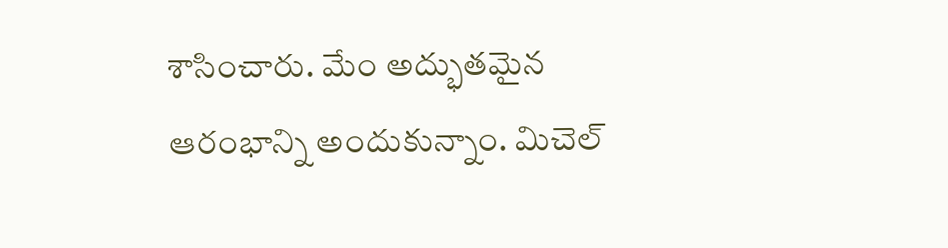శాసించారు. మేం అద్భుతమైన ఆరంభాన్ని అందుకున్నాం. మిచెల్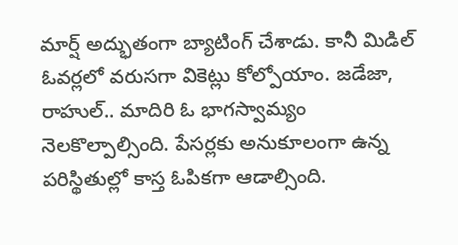మార్ష్ అద్భుతంగా బ్యాటింగ్ చేశాడు. కానీ మిడిల్ ఓవర్లలో వరుసగా వికెట్లు కోల్పోయాం. జడేజా, రాహుల్.. మాదిరి ఓ భాగస్వామ్యం నెలకొల్పాల్సింది. పేసర్లకు అనుకూలంగా ఉన్న పరిస్థితుల్లో కాస్త ఓపికగా ఆడాల్సింది.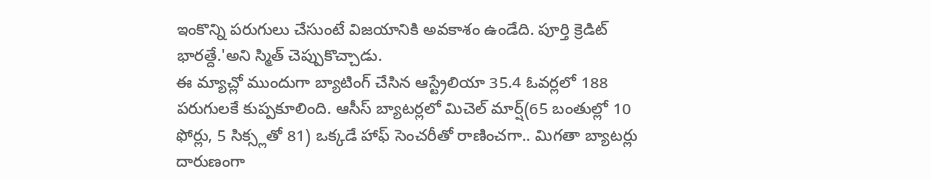ఇంకొన్ని పరుగులు చేసుంటే విజయానికి అవకాశం ఉండేది. పూర్తి క్రెడిట్ భారత్దే.'అని స్మిత్ చెప్పుకొచ్చాడు.
ఈ మ్యాచ్లో ముందుగా బ్యాటింగ్ చేసిన ఆస్ట్రేలియా 35.4 ఓవర్లలో 188 పరుగులకే కుప్పకూలింది. ఆసీస్ బ్యాటర్లలో మిచెల్ మార్ష్(65 బంతుల్లో 10 ఫోర్లు, 5 సిక్స్లతో 81) ఒక్కడే హాఫ్ సెంచరీతో రాణించగా.. మిగతా బ్యాటర్లు దారుణంగా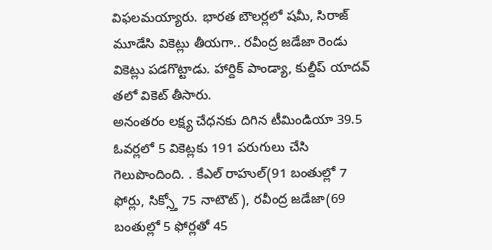విఫలమయ్యారు. భారత బౌలర్లలో షమీ, సిరాజ్ మూడేసి వికెట్లు తీయగా.. రవీంద్ర జడేజా రెండు వికెట్లు పడగొట్టాడు. హార్దిక్ పాండ్యా, కుల్దీప్ యాదవ్ తలో వికెట్ తీసారు.
అనంతరం లక్ష్య చేధనకు దిగిన టీమిండియా 39.5 ఓవర్లలో 5 వికెట్లకు 191 పరుగులు చేసి గెలుపొందింది. . కేఎల్ రాహుల్(91 బంతుల్లో 7 ఫోర్లు, సిక్స్తో 75 నాటౌట్), రవీంద్ర జడేజా(69 బంతుల్లో 5 ఫోర్లతో 45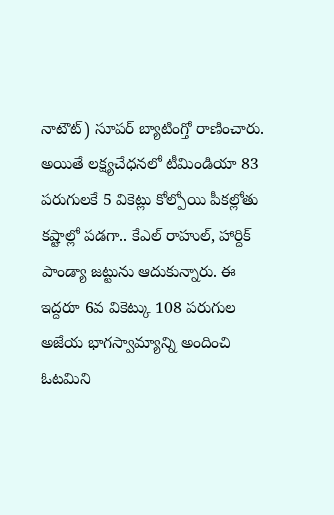నాటౌట్) సూపర్ బ్యాటింగ్తో రాణించారు. అయితే లక్ష్యచేధనలో టీమిండియా 83 పరుగులకే 5 వికెట్లు కోల్పోయి పీకల్లోతు కష్టాల్లో పడగా.. కేఎల్ రాహుల్, హార్దిక్ పాండ్యా జట్టును ఆదుకున్నారు. ఈ ఇద్దరూ 6వ వికెట్కు 108 పరుగుల అజేయ భాగస్వామ్యాన్ని అందించి ఓటమిని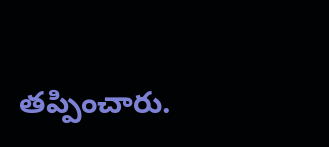తప్పించారు.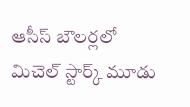ఆసీస్ బౌలర్లలో మిచెల్ స్టార్క్ మూడు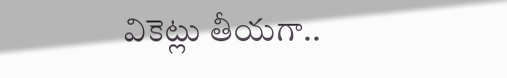వికెట్లు తీయగా..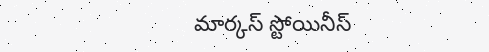మార్కస్ స్టోయినీస్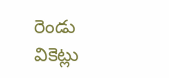రెండు వికెట్లు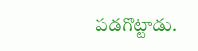పడగొట్టాడు.